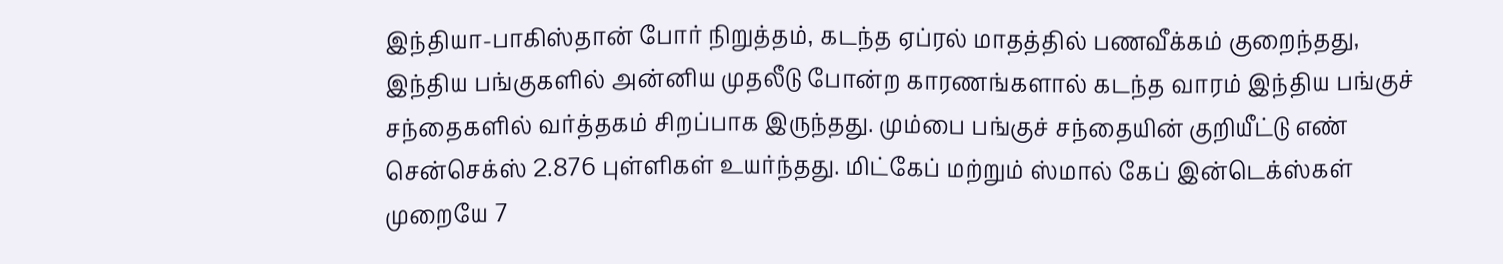இந்தியா-பாகிஸ்தான் போர் நிறுத்தம், கடந்த ஏப்ரல் மாதத்தில் பணவீக்கம் குறைந்தது, இந்திய பங்குகளில் அன்னிய முதலீடு போன்ற காரணங்களால் கடந்த வாரம் இந்திய பங்குச் சந்தைகளில் வர்த்தகம் சிறப்பாக இருந்தது. மும்பை பங்குச் சந்தையின் குறியீட்டு எண் சென்செக்ஸ் 2.876 புள்ளிகள் உயர்ந்தது. மிட்கேப் மற்றும் ஸ்மால் கேப் இன்டெக்ஸ்கள் முறையே 7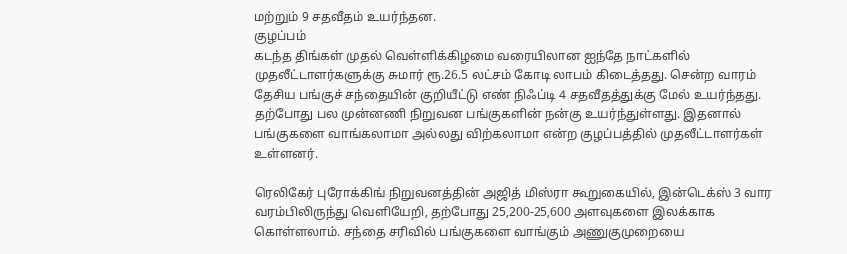மற்றும் 9 சதவீதம் உயர்ந்தன.
குழப்பம்
கடந்த திங்கள் முதல் வெள்ளிக்கிழமை வரையிலான ஐந்தே நாட்களில் முதலீட்டாளர்களுக்கு சுமார் ரூ.26.5 லட்சம் கோடி லாபம் கிடைத்தது. சென்ற வாரம் தேசிய பங்குச் சந்தையின் குறியீட்டு எண் நிஃப்டி 4 சதவீதத்துக்கு மேல் உயர்ந்தது. தற்போது பல முன்னணி நிறுவன பங்குகளின் நன்கு உயர்ந்துள்ளது. இதனால் பங்குகளை வாங்கலாமா அல்லது விற்கலாமா என்ற குழப்பத்தில் முதலீட்டாளர்கள் உள்ளனர்.

ரெலிகேர் புரோக்கிங் நிறுவனத்தின் அஜித் மிஸ்ரா கூறுகையில், இன்டெக்ஸ் 3 வார வரம்பிலிருந்து வெளியேறி, தற்போது 25,200-25,600 அளவுகளை இலக்காக கொள்ளலாம். சந்தை சரிவில் பங்குகளை வாங்கும் அணுகுமுறையை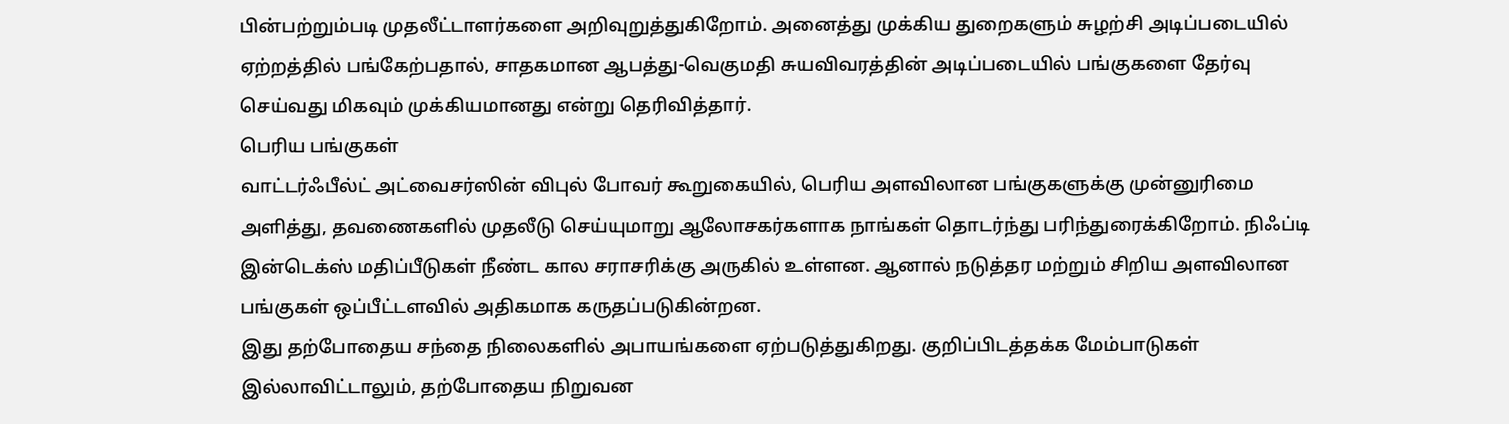பின்பற்றும்படி முதலீட்டாளர்களை அறிவுறுத்துகிறோம். அனைத்து முக்கிய துறைகளும் சுழற்சி அடிப்படையில் ஏற்றத்தில் பங்கேற்பதால், சாதகமான ஆபத்து-வெகுமதி சுயவிவரத்தின் அடிப்படையில் பங்குகளை தேர்வு செய்வது மிகவும் முக்கியமானது என்று தெரிவித்தார்.
பெரிய பங்குகள்
வாட்டர்ஃபீல்ட் அட்வைசர்ஸின் விபுல் போவர் கூறுகையில், பெரிய அளவிலான பங்குகளுக்கு முன்னுரிமை அளித்து, தவணைகளில் முதலீடு செய்யுமாறு ஆலோசகர்களாக நாங்கள் தொடர்ந்து பரிந்துரைக்கிறோம். நிஃப்டி இன்டெக்ஸ் மதிப்பீடுகள் நீண்ட கால சராசரிக்கு அருகில் உள்ளன. ஆனால் நடுத்தர மற்றும் சிறிய அளவிலான பங்குகள் ஒப்பீட்டளவில் அதிகமாக கருதப்படுகின்றன.
இது தற்போதைய சந்தை நிலைகளில் அபாயங்களை ஏற்படுத்துகிறது. குறிப்பிடத்தக்க மேம்பாடுகள் இல்லாவிட்டாலும், தற்போதைய நிறுவன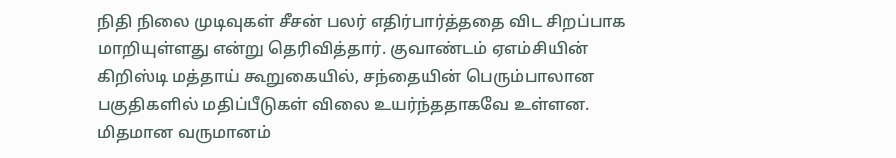நிதி நிலை முடிவுகள் சீசன் பலர் எதிர்பார்த்ததை விட சிறப்பாக மாறியுள்ளது என்று தெரிவித்தார். குவாண்டம் ஏஎம்சியின் கிறிஸ்டி மத்தாய் கூறுகையில், சந்தையின் பெரும்பாலான பகுதிகளில் மதிப்பீடுகள் விலை உயர்ந்ததாகவே உள்ளன.
மிதமான வருமானம்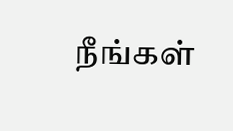நீங்கள்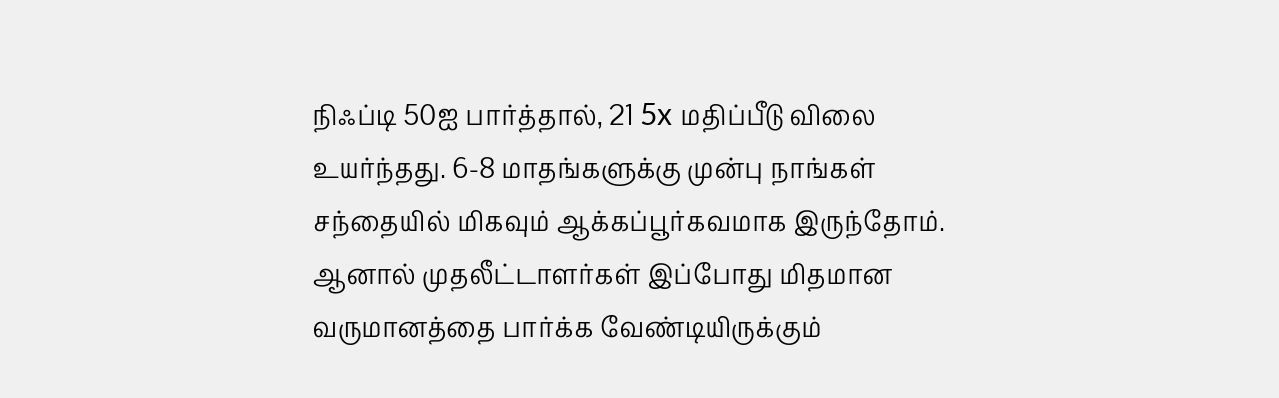நிஃப்டி 50ஐ பார்த்தால், 21 5x மதிப்பீடு விலை உயர்ந்தது. 6-8 மாதங்களுக்கு முன்பு நாங்கள் சந்தையில் மிகவும் ஆக்கப்பூர்கவமாக இருந்தோம். ஆனால் முதலீட்டாளர்கள் இப்போது மிதமான வருமானத்தை பார்க்க வேண்டியிருக்கும்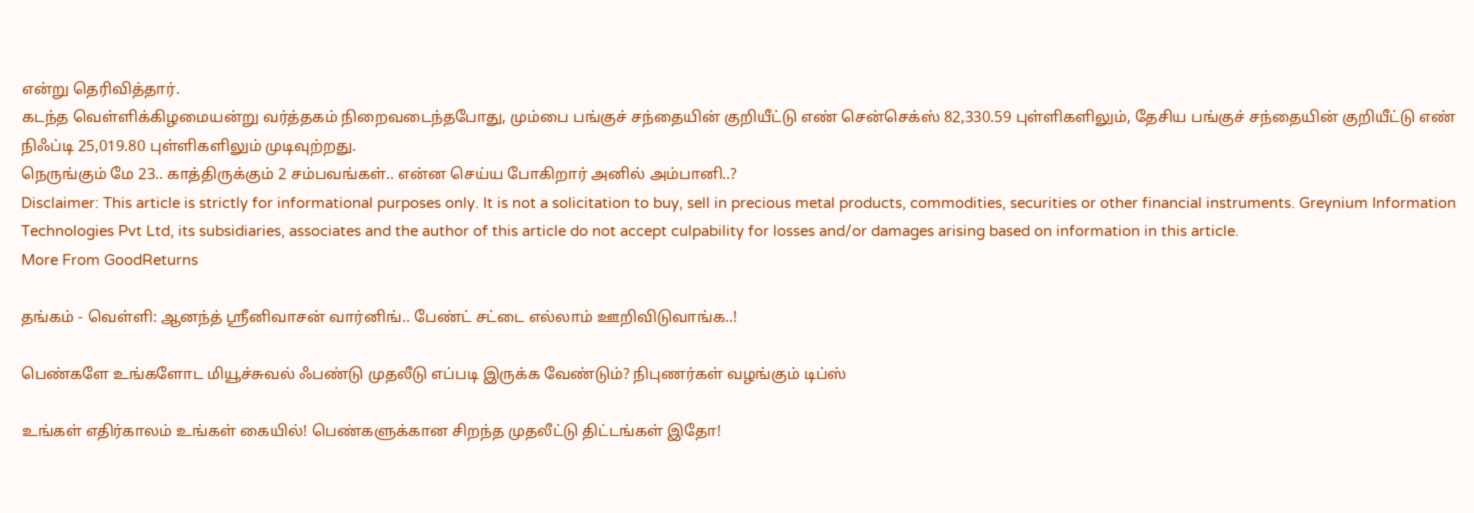என்று தெரிவித்தார்.
கடந்த வெள்ளிக்கிழமையன்று வர்த்தகம் நிறைவடைந்தபோது, மும்பை பங்குச் சந்தையின் குறியீட்டு எண் சென்செக்ஸ் 82,330.59 புள்ளிகளிலும், தேசிய பங்குச் சந்தையின் குறியீட்டு எண் நிஃப்டி 25,019.80 புள்ளிகளிலும் முடிவுற்றது.
நெருங்கும் மே 23.. காத்திருக்கும் 2 சம்பவங்கள்.. என்ன செய்ய போகிறார் அனில் அம்பானி..?
Disclaimer: This article is strictly for informational purposes only. It is not a solicitation to buy, sell in precious metal products, commodities, securities or other financial instruments. Greynium Information Technologies Pvt Ltd, its subsidiaries, associates and the author of this article do not accept culpability for losses and/or damages arising based on information in this article.
More From GoodReturns

தங்கம் - வெள்ளி: ஆனந்த் ஸ்ரீனிவாசன் வார்னிங்.. பேண்ட் சட்டை எல்லாம் ஊறிவிடுவாங்க..!

பெண்களே உங்களோட மியூச்சுவல் ஃபண்டு முதலீடு எப்படி இருக்க வேண்டும்? நிபுணர்கள் வழங்கும் டிப்ஸ்

உங்கள் எதிர்காலம் உங்கள் கையில்! பெண்களுக்கான சிறந்த முதலீட்டு திட்டங்கள் இதோ!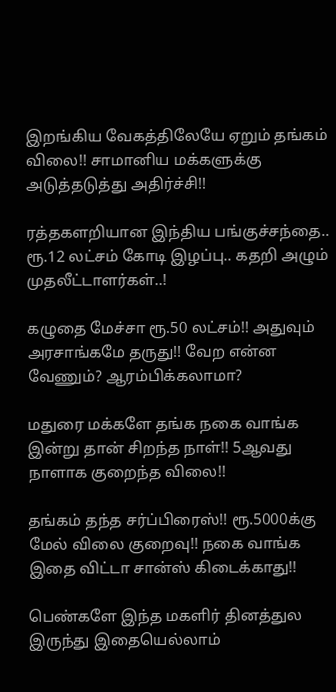இறங்கிய வேகத்திலேயே ஏறும் தங்கம் விலை!! சாமானிய மக்களுக்கு அடுத்தடுத்து அதிர்ச்சி!!

ரத்தகளறியான இந்திய பங்குச்சந்தை.. ரூ.12 லட்சம் கோடி இழப்பு.. கதறி அழும் முதலீட்டாளர்கள்..!

கழுதை மேச்சா ரூ.50 லட்சம்!! அதுவும் அரசாங்கமே தருது!! வேற என்ன வேணும்? ஆரம்பிக்கலாமா?

மதுரை மக்களே தங்க நகை வாங்க இன்று தான் சிறந்த நாள்!! 5ஆவது நாளாக குறைந்த விலை!!

தங்கம் தந்த சர்ப்பிரைஸ்!! ரூ.5000க்கு மேல் விலை குறைவு!! நகை வாங்க இதை விட்டா சான்ஸ் கிடைக்காது!!

பெண்களே இந்த மகளிர் தினத்துல இருந்து இதையெல்லாம்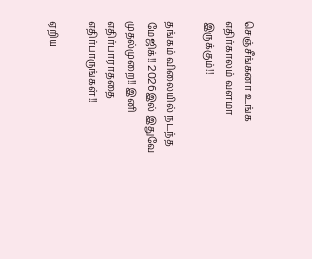செஞ்சீங்கனா உங்க எதிர்காலம் வளமா இருக்கும்!!

தங்கம் விலையில் நடந்த மேஜிக்!! 2026இல் இதுவே முதல்முறை!! இனி எதிர்பாராததை எதிர்பாருங்கள்!!

ஏறிய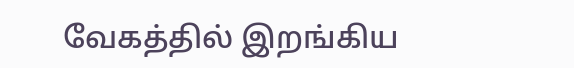வேகத்தில் இறங்கிய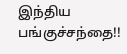இந்திய பங்குச்சந்தை!!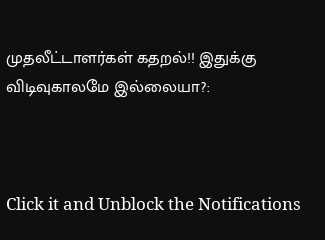முதலீட்டாளர்கள் கதறல்!! இதுக்கு விடிவுகாலமே இல்லையா?:



Click it and Unblock the Notifications